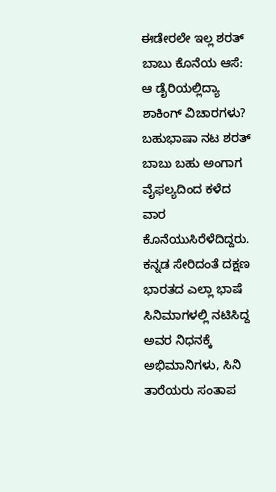ಈಡೇರಲೇ ಇಲ್ಲ ಶರತ್ ಬಾಬು ಕೊನೆಯ ಆಸೆ: ಆ ಡೈರಿಯಲ್ಲಿದ್ಯಾ ಶಾಕಿಂಗ್ ವಿಚಾರಗಳು?
ಬಹುಭಾಷಾ ನಟ ಶರತ್ ಬಾಬು ಬಹು ಅಂಗಾಗ ವೈಫಲ್ಯದಿಂದ ಕಳೆದ ವಾರ ಕೊನೆಯುಸಿರೆಳೆದಿದ್ದರು. ಕನ್ನಡ ಸೇರಿದಂತೆ ದಕ್ಷಣ ಭಾರತದ ಎಲ್ಲಾ ಭಾಷೆ ಸಿನಿಮಾಗಳಲ್ಲಿ ನಟಿಸಿದ್ದ ಅವರ ನಿಧನಕ್ಕೆ ಅಭಿಮಾನಿಗಳು, ಸಿನಿ ತಾರೆಯರು ಸಂತಾಪ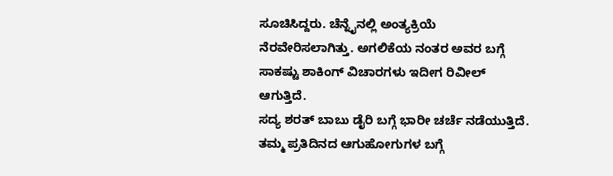ಸೂಚಿಸಿದ್ದರು. ಚೆನ್ನೈನಲ್ಲಿ ಅಂತ್ಯಕ್ರಿಯೆ ನೆರವೇರಿಸಲಾಗಿತ್ತು. ಅಗಲಿಕೆಯ ನಂತರ ಅವರ ಬಗ್ಗೆ ಸಾಕಷ್ಟು ಶಾಕಿಂಗ್ ವಿಚಾರಗಳು ಇದೀಗ ರಿವೀಲ್ ಆಗುತ್ತಿದೆ.
ಸದ್ಯ ಶರತ್ ಬಾಬು ಡೈರಿ ಬಗ್ಗೆ ಭಾರೀ ಚರ್ಚೆ ನಡೆಯುತ್ತಿದೆ. ತಮ್ಮ ಪ್ರತಿದಿನದ ಆಗುಹೋಗುಗಳ ಬಗ್ಗೆ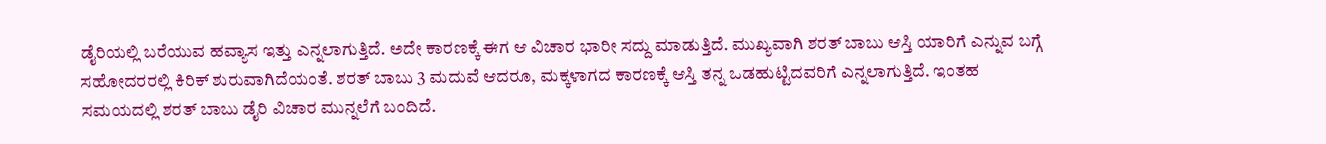ಡೈರಿಯಲ್ಲಿ ಬರೆಯುವ ಹವ್ಯಾಸ ಇತ್ತು ಎನ್ನಲಾಗುತ್ತಿದೆ. ಅದೇ ಕಾರಣಕ್ಕೆ ಈಗ ಆ ವಿಚಾರ ಭಾರೀ ಸದ್ದು ಮಾಡುತ್ತಿದೆ. ಮುಖ್ಯವಾಗಿ ಶರತ್ ಬಾಬು ಆಸ್ತಿ ಯಾರಿಗೆ ಎನ್ನುವ ಬಗ್ಗೆ ಸಹೋದರರಲ್ಲಿ ಕಿರಿಕ್ ಶುರುವಾಗಿದೆಯಂತೆ. ಶರತ್ ಬಾಬು 3 ಮದುವೆ ಆದರೂ, ಮಕ್ಕಳಾಗದ ಕಾರಣಕ್ಕೆ ಆಸ್ತಿ ತನ್ನ ಒಡಹುಟ್ಟಿದವರಿಗೆ ಎನ್ನಲಾಗುತ್ತಿದೆ. ಇಂತಹ ಸಮಯದಲ್ಲಿ ಶರತ್ ಬಾಬು ಡೈರಿ ವಿಚಾರ ಮುನ್ನಲೆಗೆ ಬಂದಿದೆ.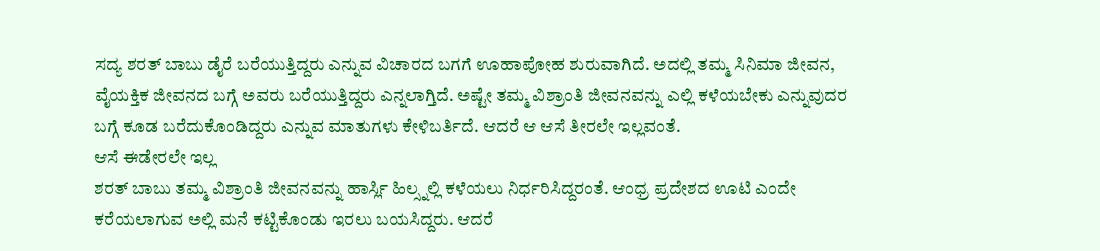ಸದ್ಯ ಶರತ್ ಬಾಬು ಡೈರೆ ಬರೆಯುತ್ತಿದ್ದರು ಎನ್ನುವ ವಿಚಾರದ ಬಗಗೆ ಊಹಾಪೋಹ ಶುರುವಾಗಿದೆ. ಅದಲ್ಲಿ ತಮ್ಮ ಸಿನಿಮಾ ಜೀವನ, ವೈಯಕ್ತಿಕ ಜೀವನದ ಬಗ್ಗೆ ಅವರು ಬರೆಯುತ್ತಿದ್ದರು ಎನ್ನಲಾಗ್ತಿದೆ. ಅಷ್ಟೇ ತಮ್ಮ ವಿಶ್ರಾಂತಿ ಜೀವನವನ್ನು ಎಲ್ಲಿ ಕಳೆಯಬೇಕು ಎನ್ನುವುದರ ಬಗ್ಗೆ ಕೂಡ ಬರೆದುಕೊಂಡಿದ್ದರು ಎನ್ನುವ ಮಾತುಗಳು ಕೇಳಿಬರ್ತಿದೆ. ಆದರೆ ಆ ಆಸೆ ತೀರಲೇ ಇಲ್ಲವಂತೆ.
ಆಸೆ ಈಡೇರಲೇ ಇಲ್ಲ
ಶರತ್ ಬಾಬು ತಮ್ಮ ವಿಶ್ರಾಂತಿ ಜೀವನವನ್ನು ಹಾರ್ಸ್ಲಿ ಹಿಲ್ಸ್ನಲ್ಲಿ ಕಳೆಯಲು ನಿರ್ಧರಿಸಿದ್ದರಂತೆ. ಆಂಧ್ರ ಪ್ರದೇಶದ ಊಟಿ ಎಂದೇ ಕರೆಯಲಾಗುವ ಅಲ್ಲಿ ಮನೆ ಕಟ್ಟಿಕೊಂಡು ಇರಲು ಬಯಸಿದ್ದರು. ಆದರೆ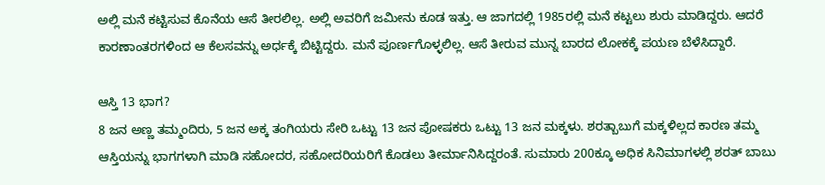ಅಲ್ಲಿ ಮನೆ ಕಟ್ಟಿಸುವ ಕೊನೆಯ ಆಸೆ ತೀರಲಿಲ್ಲ. ಅಲ್ಲಿ ಅವರಿಗೆ ಜಮೀನು ಕೂಡ ಇತ್ತು. ಆ ಜಾಗದಲ್ಲಿ 1985ರಲ್ಲಿ ಮನೆ ಕಟ್ಟಲು ಶುರು ಮಾಡಿದ್ದರು. ಆದರೆ ಕಾರಣಾಂತರಗಳಿಂದ ಆ ಕೆಲಸವನ್ನು ಅರ್ಧಕ್ಕೆ ಬಿಟ್ಟಿದ್ದರು. ಮನೆ ಪೂರ್ಣಗೊಳ್ಳಲಿಲ್ಲ. ಆಸೆ ತೀರುವ ಮುನ್ನ ಬಾರದ ಲೋಕಕ್ಕೆ ಪಯಣ ಬೆಳೆಸಿದ್ದಾರೆ.

ಆಸ್ತಿ 13 ಭಾಗ?
8 ಜನ ಅಣ್ಣ ತಮ್ಮಂದಿರು, 5 ಜನ ಅಕ್ಕ ತಂಗಿಯರು ಸೇರಿ ಒಟ್ಟು 13 ಜನ ಪೋಷಕರು ಒಟ್ಟು 13 ಜನ ಮಕ್ಕಳು. ಶರತ್ಬಾಬುಗೆ ಮಕ್ಕಳಿಲ್ಲದ ಕಾರಣ ತಮ್ಮ ಆಸ್ತಿಯನ್ನು ಭಾಗಗಳಾಗಿ ಮಾಡಿ ಸಹೋದರ, ಸಹೋದರಿಯರಿಗೆ ಕೊಡಲು ತೀರ್ಮಾನಿಸಿದ್ದರಂತೆ. ಸುಮಾರು 200ಕ್ಕೂ ಅಧಿಕ ಸಿನಿಮಾಗಳಲ್ಲಿ ಶರತ್ ಬಾಬು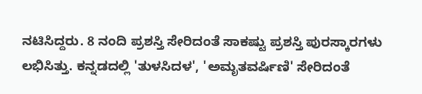ನಟಿಸಿದ್ದರು. 8 ನಂದಿ ಪ್ರಶಸ್ತಿ ಸೇರಿದಂತೆ ಸಾಕಷ್ಟು ಪ್ರಶಸ್ತಿ ಪುರಸ್ಕಾರಗಳು ಲಭಿಸಿತ್ತು. ಕನ್ನಡದಲ್ಲಿ 'ತುಳಸಿದಳ', 'ಅಮೃತವರ್ಷಿಣಿ' ಸೇರಿದಂತೆ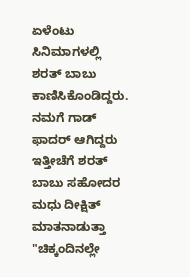ಏಳೆಂಟು ಸಿನಿಮಾಗಳಲ್ಲಿ ಶರತ್ ಬಾಬು ಕಾಣಿಸಿಕೊಂಡಿದ್ದರು.
ನಮಗೆ ಗಾಡ್ ಫಾದರ್ ಆಗಿದ್ದರು
ಇತ್ತೀಚೆಗೆ ಶರತ್ ಬಾಬು ಸಹೋದರ ಮಧು ದೀಕ್ಷಿತ್ ಮಾತನಾಡುತ್ತಾ "ಚಿಕ್ಕಂದಿನಲ್ಲೇ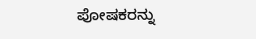ಪೋಷಕರನ್ನು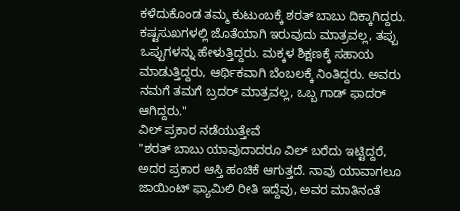ಕಳೆದುಕೊಂಡ ತಮ್ಮ ಕುಟುಂಬಕ್ಕೆ ಶರತ್ ಬಾಬು ದಿಕ್ಕಾಗಿದ್ದರು. ಕಷ್ಟಸುಖಗಳಲ್ಲಿ ಜೊತೆಯಾಗಿ ಇರುವುದು ಮಾತ್ರವಲ್ಲ, ತಪ್ಪು ಒಪ್ಪುಗಳನ್ನು ಹೇಳುತ್ತಿದ್ದರು. ಮಕ್ಕಳ ಶಿಕ್ಷಣಕ್ಕೆ ಸಹಾಯ ಮಾಡುತ್ತಿದ್ದರು, ಆರ್ಥಿಕವಾಗಿ ಬೆಂಬಲಕ್ಕೆ ನಿಂತಿದ್ದರು. ಅವರು ನಮಗೆ ತಮಗೆ ಬ್ರದರ್ ಮಾತ್ರವಲ್ಲ, ಒಬ್ಬ ಗಾಡ್ ಫಾದರ್ ಆಗಿದ್ದರು."
ವಿಲ್ ಪ್ರಕಾರ ನಡೆಯುತ್ತೇವೆ
"ಶರತ್ ಬಾಬು ಯಾವುದಾದರೂ ವಿಲ್ ಬರೆದು ಇಟ್ಟಿದ್ದರೆ, ಅದರ ಪ್ರಕಾರ ಆಸ್ತಿ ಹಂಚಿಕೆ ಆಗುತ್ತದೆ. ನಾವು ಯಾವಾಗಲೂ ಜಾಯಿಂಟ್ ಫ್ಯಾಮಿಲಿ ರೀತಿ ಇದ್ದೆವು, ಅವರ ಮಾತಿನಂತೆ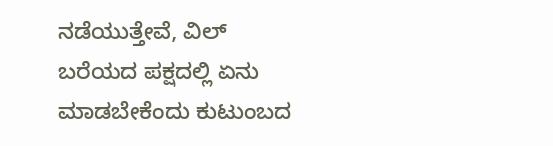ನಡೆಯುತ್ತೇವೆ, ವಿಲ್ ಬರೆಯದ ಪಕ್ಷದಲ್ಲಿ ಏನು ಮಾಡಬೇಕೆಂದು ಕುಟುಂಬದ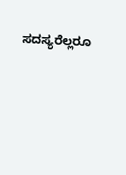ಸದಸ್ಯರೆಲ್ಲರೂ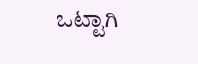ಒಟ್ಟಾಗಿ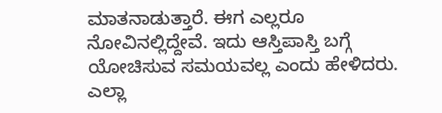ಮಾತನಾಡುತ್ತಾರೆ. ಈಗ ಎಲ್ಲರೂ ನೋವಿನಲ್ಲಿದ್ದೇವೆ. ಇದು ಆಸ್ತಿಪಾಸ್ತಿ ಬಗ್ಗೆ ಯೋಚಿಸುವ ಸಮಯವಲ್ಲ ಎಂದು ಹೇಳಿದರು. ಎಲ್ಲಾ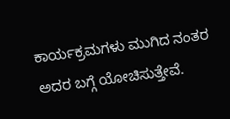ಕಾರ್ಯಕ್ರಮಗಳು ಮುಗಿದ ನಂತರ ಅದರ ಬಗ್ಗೆ ಯೋಚಿಸುತ್ತೇವೆ.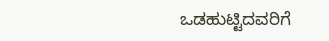ಒಡಹುಟ್ಟಿದವರಿಗೆ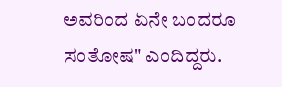ಅವರಿಂದ ಏನೇ ಬಂದರೂ ಸಂತೋಷ" ಎಂದಿದ್ದರು.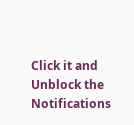Click it and Unblock the Notifications